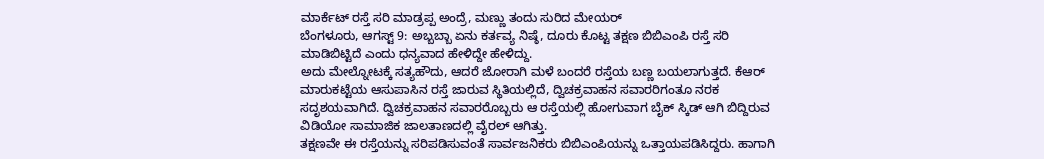ಮಾರ್ಕೆಟ್ ರಸ್ತೆ ಸರಿ ಮಾಡ್ರಪ್ಪ ಅಂದ್ರೆ, ಮಣ್ಣು ತಂದು ಸುರಿದ ಮೇಯರ್
ಬೆಂಗಳೂರು, ಆಗಸ್ಟ್ 9: ಅಬ್ಬಬ್ಬಾ ಏನು ಕರ್ತವ್ಯ ನಿಷ್ಠೆ, ದೂರು ಕೊಟ್ಟ ತಕ್ಷಣ ಬಿಬಿಎಂಪಿ ರಸ್ತೆ ಸರಿ ಮಾಡಿಬಿಟ್ಟಿದೆ ಎಂದು ಧನ್ಯವಾದ ಹೇಳಿದ್ದೇ ಹೇಳಿದ್ದು.
ಅದು ಮೇಲ್ನೋಟಕ್ಕೆ ಸತ್ಯಹೌದು, ಆದರೆ ಜೋರಾಗಿ ಮಳೆ ಬಂದರೆ ರಸ್ತೆಯ ಬಣ್ಣ ಬಯಲಾಗುತ್ತದೆ. ಕೆಆರ್ ಮಾರುಕಟ್ಟೆಯ ಆಸುಪಾಸಿನ ರಸ್ತೆ ಜಾರುವ ಸ್ಥಿತಿಯಲ್ಲಿದೆ, ದ್ವಿಚಕ್ರವಾಹನ ಸವಾರರಿಗಂತೂ ನರಕ ಸದೃಶಯವಾಗಿದೆ. ದ್ವಿಚಕ್ರವಾಹನ ಸವಾರರೊಬ್ಬರು ಆ ರಸ್ತೆಯಲ್ಲಿ ಹೋಗುವಾಗ ಬೈಕ್ ಸ್ಕಿಡ್ ಆಗಿ ಬಿದ್ದಿರುವ ವಿಡಿಯೋ ಸಾಮಾಜಿಕ ಜಾಲತಾಣದಲ್ಲಿ ವೈರಲ್ ಆಗಿತ್ತು.
ತಕ್ಷಣವೇ ಈ ರಸ್ತೆಯನ್ನು ಸರಿಪಡಿಸುವಂತೆ ಸಾರ್ವಜನಿಕರು ಬಿಬಿಎಂಪಿಯನ್ನು ಒತ್ತಾಯಪಡಿಸಿದ್ದರು. ಹಾಗಾಗಿ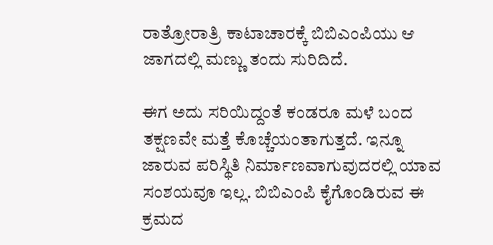ರಾತ್ರೋರಾತ್ರಿ ಕಾಟಾಚಾರಕ್ಕೆ ಬಿಬಿಎಂಪಿಯು ಆ ಜಾಗದಲ್ಲಿ ಮಣ್ಣು ತಂದು ಸುರಿದಿದೆ.

ಈಗ ಅದು ಸರಿಯಿದ್ದಂತೆ ಕಂಡರೂ ಮಳೆ ಬಂದ ತಕ್ಷಣವೇ ಮತ್ತೆ ಕೊಚ್ಚೆಯಂತಾಗುತ್ತದೆ. ಇನ್ನೂ ಜಾರುವ ಪರಿಸ್ಥಿತಿ ನಿರ್ಮಾಣವಾಗುವುದರಲ್ಲಿ ಯಾವ ಸಂಶಯವೂ ಇಲ್ಲ. ಬಿಬಿಎಂಪಿ ಕೈಗೊಂಡಿರುವ ಈ ಕ್ರಮದ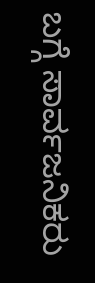ಬಗ್ಗೆ ಸಾರ್ವಜನಿಕರು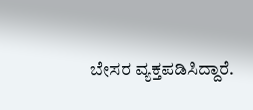ಬೇಸರ ವ್ಯಕ್ತಪಡಿಸಿದ್ದಾರೆ.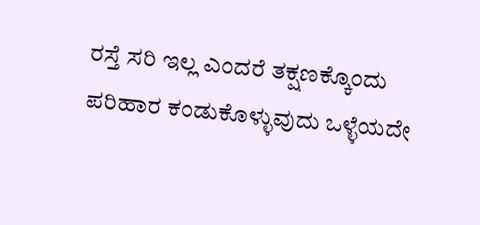ರಸ್ತೆ ಸರಿ ಇಲ್ಲ ಎಂದರೆ ತಕ್ಷಣಕ್ಕೊಂದು ಪರಿಹಾರ ಕಂಡುಕೊಳ್ಳುವುದು ಒಳ್ಳೆಯದೇ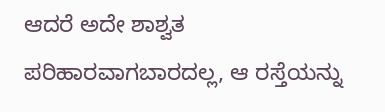ಆದರೆ ಅದೇ ಶಾಶ್ವತ ಪರಿಹಾರವಾಗಬಾರದಲ್ಲ, ಆ ರಸ್ತೆಯನ್ನು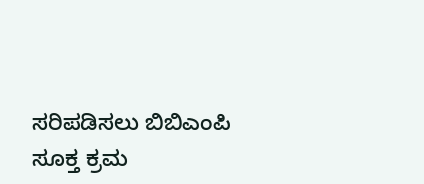ಸರಿಪಡಿಸಲು ಬಿಬಿಎಂಪಿ ಸೂಕ್ತ ಕ್ರಮ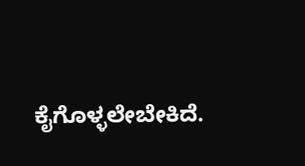ಕೈಗೊಳ್ಳಲೇಬೇಕಿದೆ.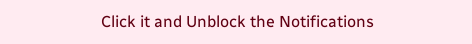Click it and Unblock the Notifications